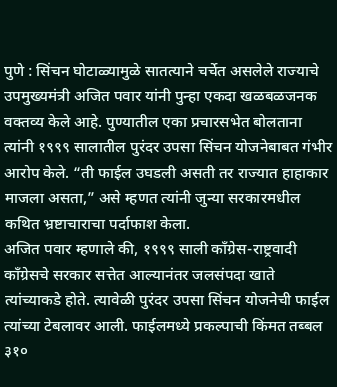पुणे : सिंचन घोटाळ्यामुळे सातत्याने चर्चेत असलेले राज्याचे उपमुख्यमंत्री अजित पवार यांनी पुन्हा एकदा खळबळजनक वक्तव्य केले आहे. पुण्यातील एका प्रचारसभेत बोलताना त्यांनी १९९९ सालातील पुरंदर उपसा सिंचन योजनेबाबत गंभीर आरोप केले. “ती फाईल उघडली असती तर राज्यात हाहाकार माजला असता,” असे म्हणत त्यांनी जुन्या सरकारमधील कथित भ्रष्टाचाराचा पर्दाफाश केला.
अजित पवार म्हणाले की, १९९९ साली काँग्रेस-राष्ट्रवादी काँग्रेसचे सरकार सत्तेत आल्यानंतर जलसंपदा खाते त्यांच्याकडे होते. त्यावेळी पुरंदर उपसा सिंचन योजनेची फाईल त्यांच्या टेबलावर आली. फाईलमध्ये प्रकल्पाची किंमत तब्बल ३१०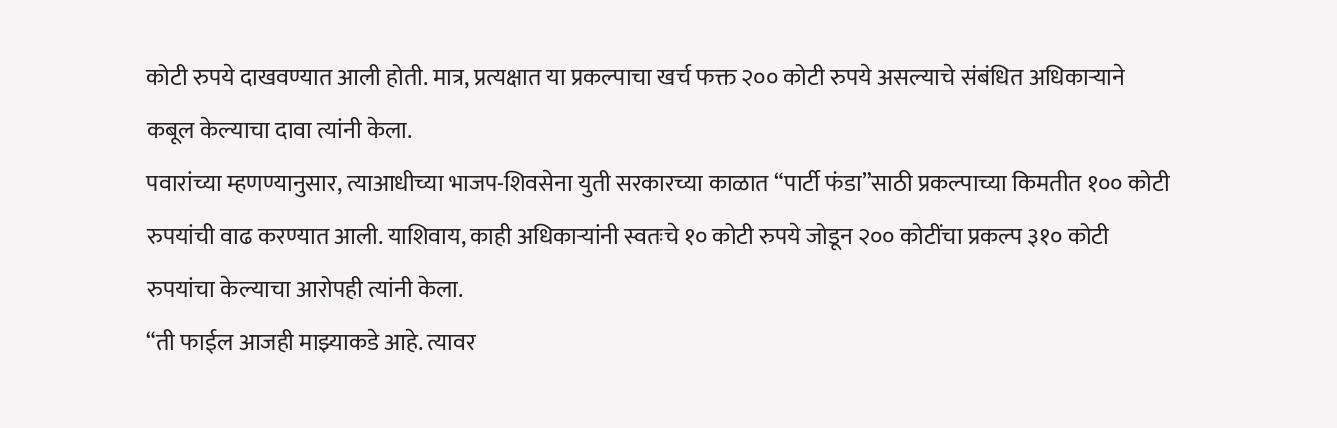कोटी रुपये दाखवण्यात आली होती. मात्र, प्रत्यक्षात या प्रकल्पाचा खर्च फक्त २०० कोटी रुपये असल्याचे संबंधित अधिकाऱ्याने कबूल केल्याचा दावा त्यांनी केला.
पवारांच्या म्हणण्यानुसार, त्याआधीच्या भाजप-शिवसेना युती सरकारच्या काळात “पार्टी फंडा”साठी प्रकल्पाच्या किमतीत १०० कोटी रुपयांची वाढ करण्यात आली. याशिवाय, काही अधिकाऱ्यांनी स्वतःचे १० कोटी रुपये जोडून २०० कोटींचा प्रकल्प ३१० कोटी रुपयांचा केल्याचा आरोपही त्यांनी केला.
“ती फाईल आजही माझ्याकडे आहे. त्यावर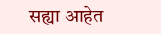सह्या आहेत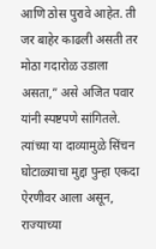आणि ठोस पुरावे आहेत. ती जर बाहेर काढली असती तर मोठा गदारोळ उडाला असता,” असे अजित पवार यांनी स्पष्टपणे सांगितले. त्यांच्या या दाव्यामुळे सिंचन घोटाळ्याचा मुद्दा पुन्हा एकदा ऐरणीवर आला असून, राज्याच्या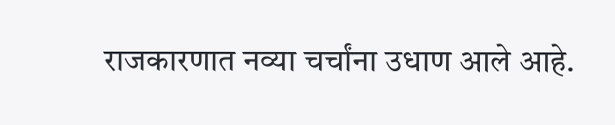राजकारणात नव्या चर्चांना उधाण आले आहे.